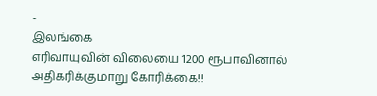-
இலங்கை
எரிவாயுவின் விலையை 1200 ரூபாவினால் அதிகரிக்குமாறு கோரிக்கை!!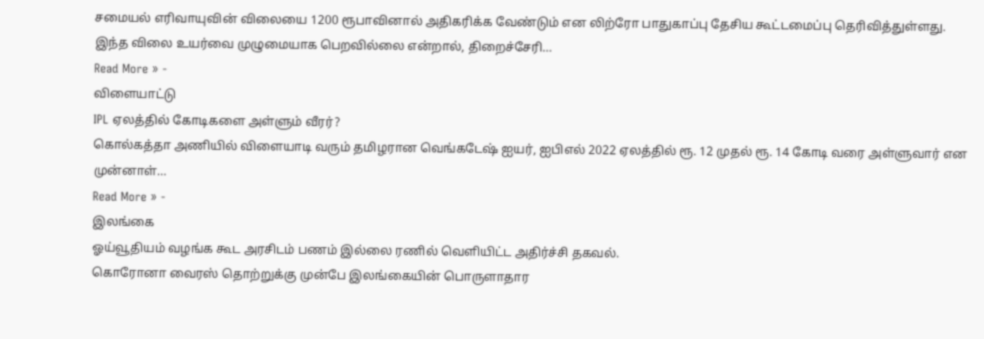சமையல் எரிவாயுவின் விலையை 1200 ரூபாவினால் அதிகரிக்க வேண்டும் என லிற்ரோ பாதுகாப்பு தேசிய கூட்டமைப்பு தெரிவித்துள்ளது. இந்த விலை உயர்வை முழுமையாக பெறவில்லை என்றால், திறைச்சேரி…
Read More » -
விளையாட்டு
IPL ஏலத்தில் கோடிகளை அள்ளும் வீரர்?
கொல்கத்தா அணியில் விளையாடி வரும் தமிழரான வெங்கடேஷ் ஐயர், ஐபிஎல் 2022 ஏலத்தில் ரூ. 12 முதல் ரூ. 14 கோடி வரை அள்ளுவார் என முன்னாள்…
Read More » -
இலங்கை
ஓய்வூதியம் வழங்க கூட அரசிடம் பணம் இல்லை ரணில் வெளியிட்ட அதிர்ச்சி தகவல்.
கொரோனா வைரஸ் தொற்றுக்கு முன்பே இலங்கையின் பொருளாதார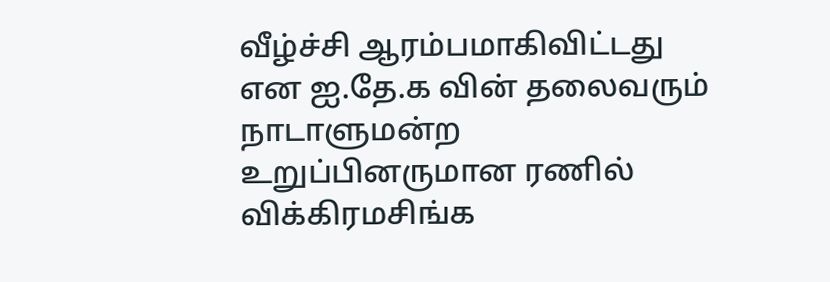வீழ்ச்சி ஆரம்பமாகிவிட்டது என ஐ.தே.க வின் தலைவரும் நாடாளுமன்ற உறுப்பினருமான ரணில் விக்கிரமசிங்க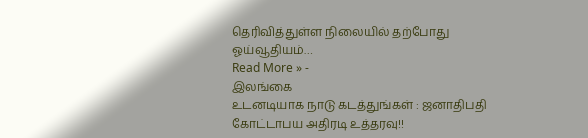தெரிவித்துள்ள நிலையில் தற்போது ஓய்வூதியம்…
Read More » -
இலங்கை
உடனடியாக நாடு கடத்துங்கள் : ஜனாதிபதி கோட்டாபய அதிரடி உத்தரவு!!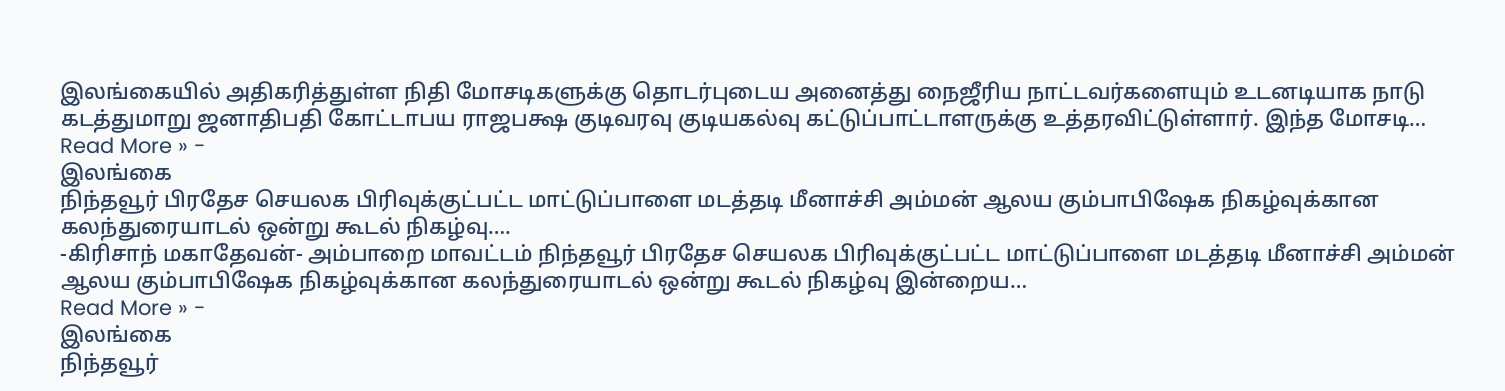இலங்கையில் அதிகரித்துள்ள நிதி மோசடிகளுக்கு தொடர்புடைய அனைத்து நைஜீரிய நாட்டவர்களையும் உடனடியாக நாடு கடத்துமாறு ஜனாதிபதி கோட்டாபய ராஜபக்ஷ குடிவரவு குடியகல்வு கட்டுப்பாட்டாளருக்கு உத்தரவிட்டுள்ளார். இந்த மோசடி…
Read More » -
இலங்கை
நிந்தவூர் பிரதேச செயலக பிரிவுக்குட்பட்ட மாட்டுப்பாளை மடத்தடி மீனாச்சி அம்மன் ஆலய கும்பாபிஷேக நிகழ்வுக்கான கலந்துரையாடல் ஒன்று கூடல் நிகழ்வு….
-கிரிசாந் மகாதேவன்- அம்பாறை மாவட்டம் நிந்தவூர் பிரதேச செயலக பிரிவுக்குட்பட்ட மாட்டுப்பாளை மடத்தடி மீனாச்சி அம்மன் ஆலய கும்பாபிஷேக நிகழ்வுக்கான கலந்துரையாடல் ஒன்று கூடல் நிகழ்வு இன்றைய…
Read More » -
இலங்கை
நிந்தவூர்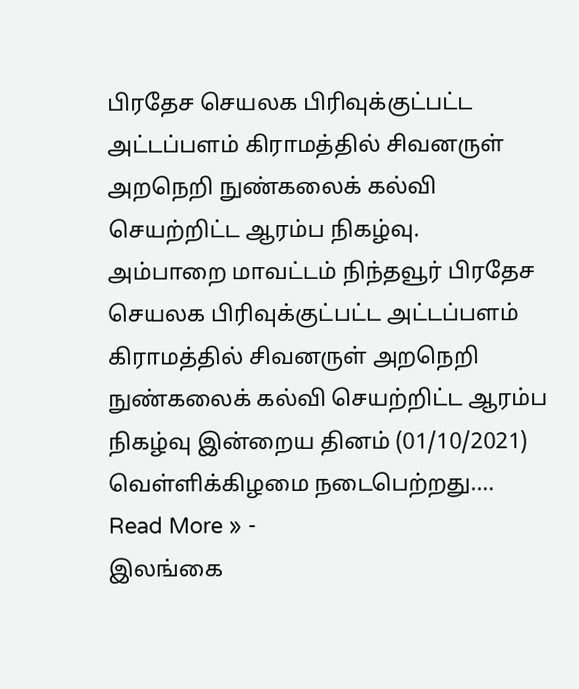பிரதேச செயலக பிரிவுக்குட்பட்ட அட்டப்பளம் கிராமத்தில் சிவனருள் அறநெறி நுண்கலைக் கல்வி செயற்றிட்ட ஆரம்ப நிகழ்வு.
அம்பாறை மாவட்டம் நிந்தவூர் பிரதேச செயலக பிரிவுக்குட்பட்ட அட்டப்பளம் கிராமத்தில் சிவனருள் அறநெறி நுண்கலைக் கல்வி செயற்றிட்ட ஆரம்ப நிகழ்வு இன்றைய தினம் (01/10/2021) வெள்ளிக்கிழமை நடைபெற்றது.…
Read More » -
இலங்கை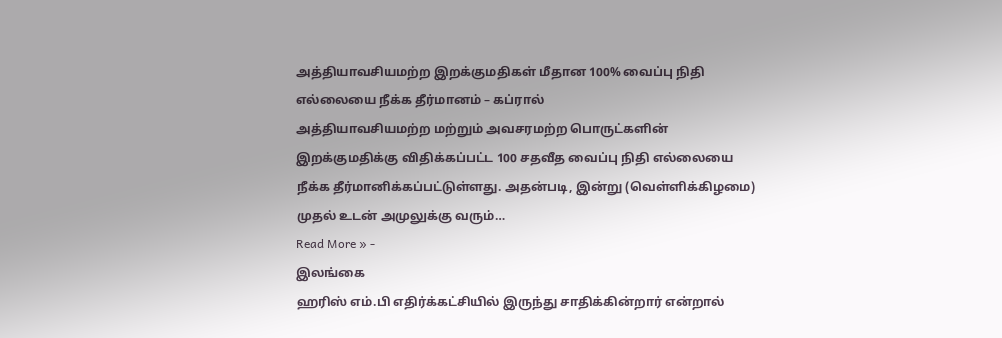அத்தியாவசியமற்ற இறக்குமதிகள் மீதான 100% வைப்பு நிதி எல்லையை நீக்க தீர்மானம் – கப்ரால்
அத்தியாவசியமற்ற மற்றும் அவசரமற்ற பொருட்களின் இறக்குமதிக்கு விதிக்கப்பட்ட 100 சதவீத வைப்பு நிதி எல்லையை நீக்க தீர்மானிக்கப்பட்டுள்ளது. அதன்படி, இன்று (வெள்ளிக்கிழமை) முதல் உடன் அமுலுக்கு வரும்…
Read More » -
இலங்கை
ஹரிஸ் எம்.பி எதிர்க்கட்சியில் இருந்து சாதிக்கின்றார் என்றால்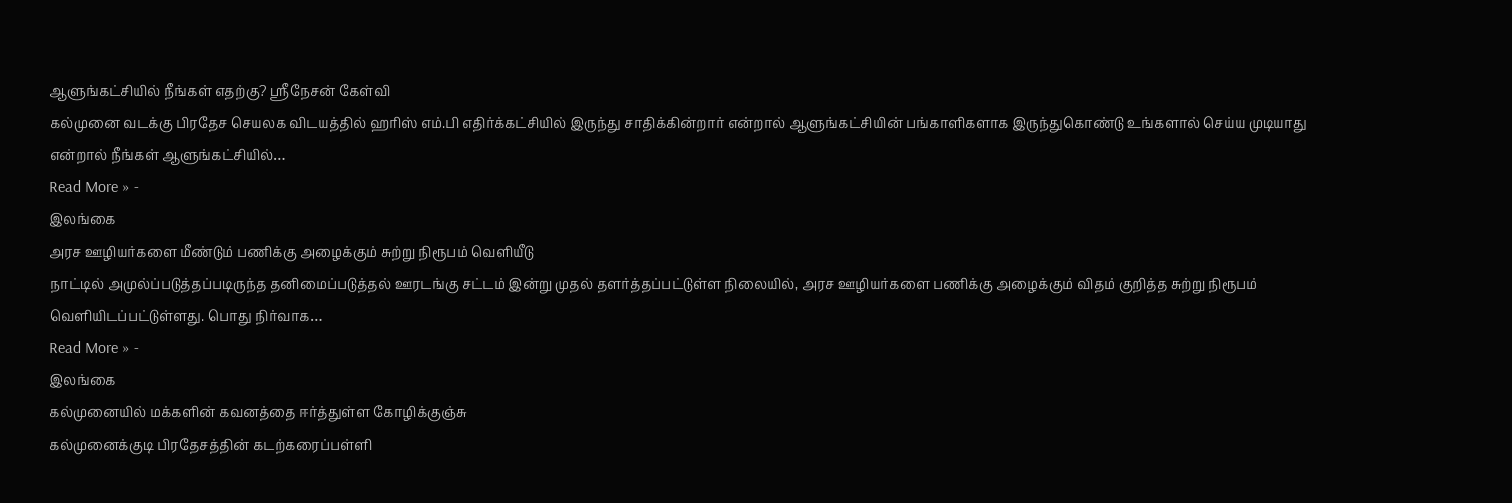ஆளுங்கட்சியில் நீங்கள் எதற்கு? ஸ்ரீநேசன் கேள்வி
கல்முனை வடக்கு பிரதேச செயலக விடயத்தில் ஹரிஸ் எம்.பி எதிர்க்கட்சியில் இருந்து சாதிக்கின்றார் என்றால் ஆளுங்கட்சியின் பங்காளிகளாக இருந்துகொண்டு உங்களால் செய்ய முடியாது என்றால் நீங்கள் ஆளுங்கட்சியில்…
Read More » -
இலங்கை
அரச ஊழியர்களை மீண்டும் பணிக்கு அழைக்கும் சுற்று நிரூபம் வௌியீடு
நாட்டில் அமுல்ப்படுத்தப்படிருந்த தனிமைப்படுத்தல் ஊரடங்கு சட்டம் இன்று முதல் தளர்த்தப்பட்டுள்ள நிலையில், அரச ஊழியர்களை பணிக்கு அழைக்கும் விதம் குறித்த சுற்று நிரூபம் வெளியிடப்பட்டுள்ளது. பொது நிர்வாக…
Read More » -
இலங்கை
கல்முனையில் மக்களின் கவனத்தை ஈர்த்துள்ள கோழிக்குஞ்சு
கல்முனைக்குடி பிரதேசத்தின் கடற்கரைப்பள்ளி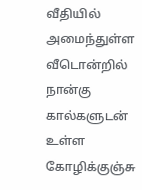வீதியில் அமைந்துள்ள வீடொன்றில் நான்கு கால்களுடன் உள்ள கோழிக்குஞ்சு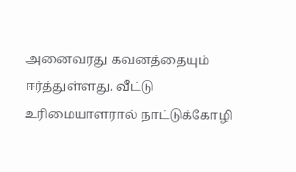அனைவரது கவனத்தையும் ஈர்த்துள்ளது. வீட்டு உரிமையாளரால் நாட்டுக்கோழி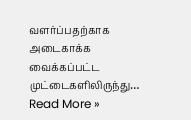வளர்ப்பதற்காக அடைகாக்க வைக்கப்பட்ட முட்டைகளிலிருந்து…
Read More »